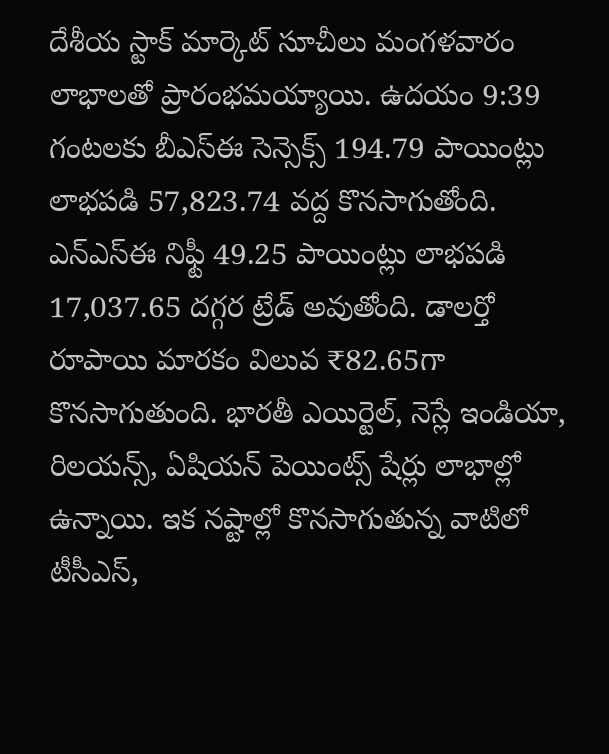దేశీయ స్టాక్ మార్కెట్ సూచీలు మంగళవారం లాభాలతో ప్రారంభమయ్యాయి. ఉదయం 9:39 గంటలకు బీఎస్ఈ సెన్సెక్స్ 194.79 పాయింట్లు లాభపడి 57,823.74 వద్ద కొనసాగుతోంది. ఎన్ఎస్ఈ నిఫ్టీ 49.25 పాయింట్లు లాభపడి 17,037.65 దగ్గర ట్రేడ్ అవుతోంది. డాలర్తో రూపాయి మారకం విలువ ₹82.65గా కొనసాగుతుంది. భారతీ ఎయిర్టెల్, నెస్లే ఇండియా, రిలయన్స్, ఏషియన్ పెయింట్స్ షేర్లు లాభాల్లో ఉన్నాయి. ఇక నష్టాల్లో కొనసాగుతున్న వాటిలో టీసీఎస్,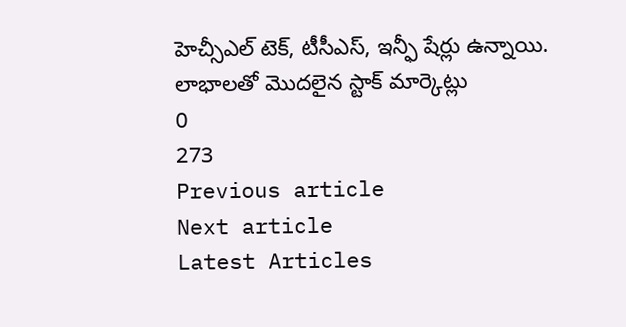హెచ్సీఎల్ టెక్, టీసీఎస్, ఇన్ఫీ షేర్లు ఉన్నాయి.
లాభాలతో మొదలైన స్టాక్ మార్కెట్లు
0
273
Previous article
Next article
Latest Articles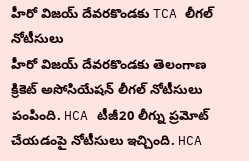హీరో విజయ్ దేవరకొండకు TCA లీగల్ నోటీసులు
హీరో విజయ్ దేవరకొండకు తెలంగాణ క్రికెట్ అసోసియేషన్ లీగల్ నోటీసులు పంపింది. HCA టీజీ20 లీగ్ను ప్రమోట్ చేయడంపై నోటీసులు ఇచ్చింది. HCA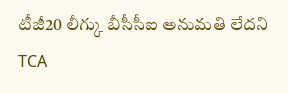టీజీ20 లీగ్కు బీసీసీఐ అనుమతి లేదని TCA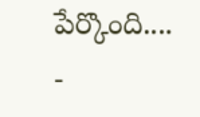పేర్కొంది....
-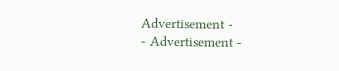Advertisement -
- Advertisement -